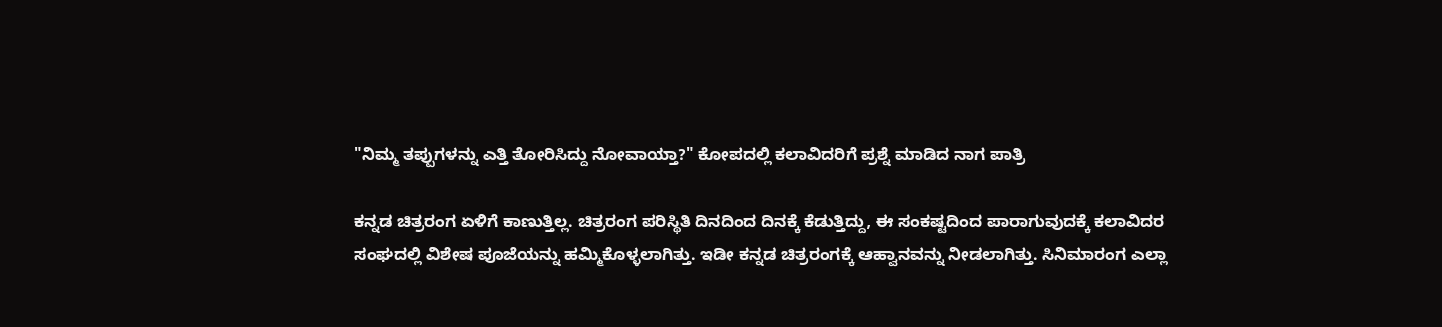"ನಿಮ್ಮ ತಪ್ಪುಗಳನ್ನು ಎತ್ತಿ ತೋರಿಸಿದ್ದು ನೋವಾಯ್ತಾ?" ಕೋಪದಲ್ಲಿ ಕಲಾವಿದರಿಗೆ ಪ್ರಶ್ನೆ ಮಾಡಿದ ನಾಗ ಪಾತ್ರಿ

ಕನ್ನಡ ಚಿತ್ರರಂಗ ಏಳಿಗೆ ಕಾಣುತ್ತಿಲ್ಲ. ಚಿತ್ರರಂಗ ಪರಿಸ್ಥಿತಿ ದಿನದಿಂದ ದಿನಕ್ಕೆ ಕೆಡುತ್ತಿದ್ದು, ಈ ಸಂಕಷ್ಟದಿಂದ ಪಾರಾಗುವುದಕ್ಕೆ ಕಲಾವಿದರ ಸಂಘದಲ್ಲಿ ವಿಶೇಷ ಪೂಜೆಯನ್ನು ಹಮ್ಮಿಕೊಳ್ಳಲಾಗಿತ್ತು. ಇಡೀ ಕನ್ನಡ ಚಿತ್ರರಂಗಕ್ಕೆ ಆಹ್ವಾನವನ್ನು ನೀಡಲಾಗಿತ್ತು. ಸಿನಿಮಾರಂಗ ಎಲ್ಲಾ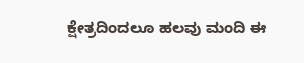ಕ್ಷೇತ್ರದಿಂದಲೂ ಹಲವು ಮಂದಿ ಈ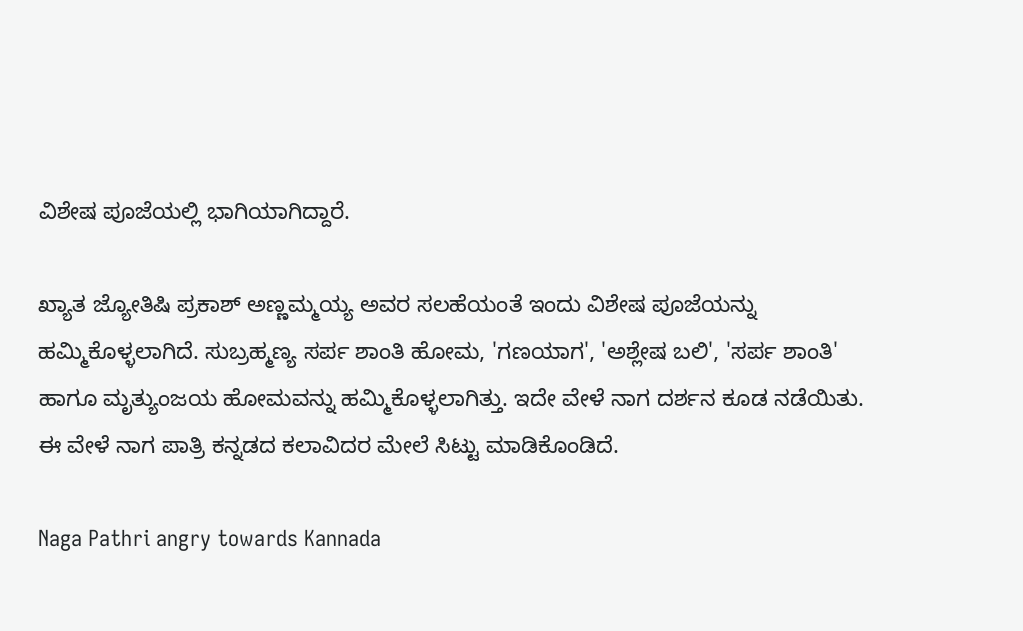ವಿಶೇಷ ಪೂಜೆಯಲ್ಲಿ ಭಾಗಿಯಾಗಿದ್ದಾರೆ.

ಖ್ಯಾತ ಜ್ಯೋತಿಷಿ ಪ್ರಕಾಶ್ ಅಣ್ಣಮ್ಮಯ್ಯ ಅವರ ಸಲಹೆಯಂತೆ ಇಂದು ವಿಶೇಷ ಪೂಜೆಯನ್ನು ಹಮ್ಮಿಕೊಳ್ಳಲಾಗಿದೆ. ಸುಬ್ರಹ್ಮಣ್ಯ ಸರ್ಪ ಶಾಂತಿ ಹೋಮ, 'ಗಣಯಾಗ', 'ಅಶ್ಲೇಷ ಬಲಿ', 'ಸರ್ಪ ಶಾಂತಿ' ಹಾಗೂ ಮೃತ್ಯುಂಜಯ ಹೋಮವನ್ನು ಹಮ್ಮಿಕೊಳ್ಳಲಾಗಿತ್ತು. ಇದೇ ವೇಳೆ ನಾಗ ದರ್ಶನ ಕೂಡ ನಡೆಯಿತು. ಈ ವೇಳೆ ನಾಗ ಪಾತ್ರಿ ಕನ್ನಡದ ಕಲಾವಿದರ ಮೇಲೆ ಸಿಟ್ಟು ಮಾಡಿಕೊಂಡಿದೆ.

Naga Pathri angry towards Kannada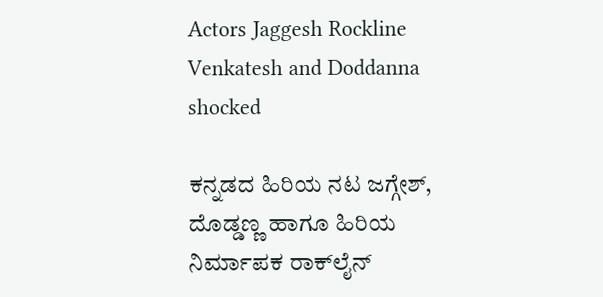Actors Jaggesh Rockline Venkatesh and Doddanna shocked

ಕನ್ನಡದ ಹಿರಿಯ ನಟ ಜಗ್ಗೇಶ್, ದೊಡ್ಡಣ್ಣ ಹಾಗೂ ಹಿರಿಯ ನಿರ್ಮಾಪಕ ರಾಕ್‌ಲೈನ್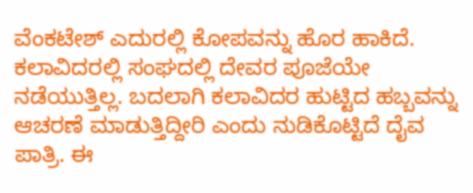ವೆಂಕಟೇಶ್ ಎದುರಲ್ಲಿ ಕೋಪವನ್ನು ಹೊರ ಹಾಕಿದೆ. ಕಲಾವಿದರಲ್ಲಿ ಸಂಘದಲ್ಲಿ ದೇವರ ಪೂಜೆಯೇ ನಡೆಯುತ್ತಿಲ್ಲ. ಬದಲಾಗಿ ಕಲಾವಿದರ ಹುಟ್ಟಿದ ಹಬ್ಬವನ್ನು ಆಚರಣೆ ಮಾಡುತ್ತಿದ್ದೀರಿ ಎಂದು ನುಡಿಕೊಟ್ಟಿದೆ ದೈವ ಪಾತ್ರಿ. ಈ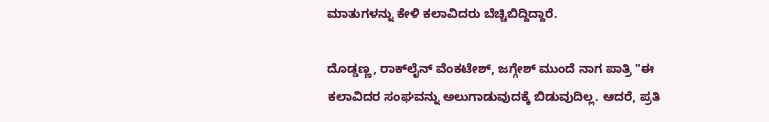ಮಾತುಗಳನ್ನು ಕೇಳಿ ಕಲಾವಿದರು ಬೆಚ್ಚಿಬಿದ್ದಿದ್ದಾರೆ.

ದೊಡ್ಡಣ್ಣ, ರಾಕ್‌ಲೈನ್ ವೆಂಕಟೇಶ್, ಜಗ್ಗೇಶ್ ಮುಂದೆ ನಾಗ ಪಾತ್ರಿ "ಈ ಕಲಾವಿದರ ಸಂಘವನ್ನು ಅಲುಗಾಡುವುದಕ್ಕೆ ಬಿಡುವುದಿಲ್ಲ. ಆದರೆ, ಪ್ರತಿ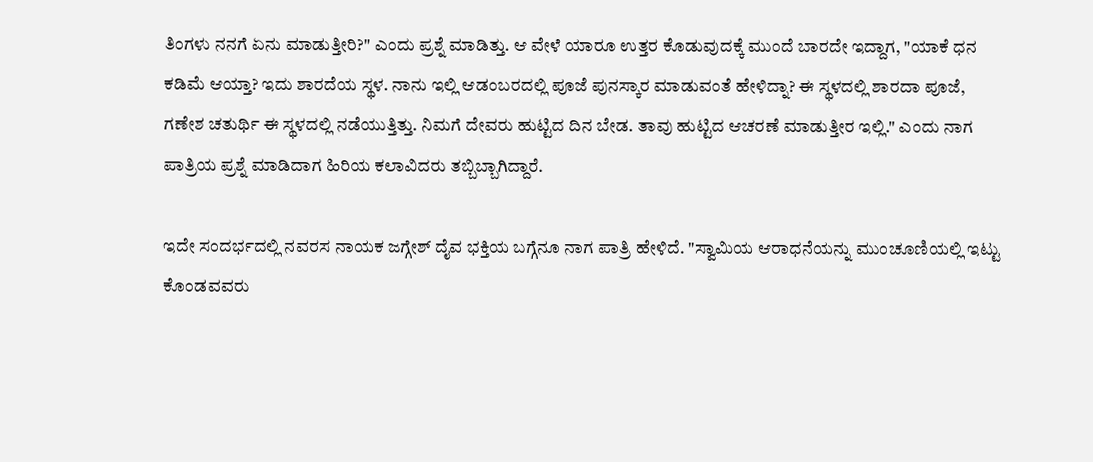ತಿಂಗಳು ನನಗೆ ಏನು ಮಾಡುತ್ತೀರಿ?" ಎಂದು ಪ್ರಶ್ನೆ ಮಾಡಿತ್ತು. ಆ ವೇಳೆ ಯಾರೂ ಉತ್ತರ ಕೊಡುವುದಕ್ಕೆ ಮುಂದೆ ಬಾರದೇ ಇದ್ದಾಗ, "ಯಾಕೆ ಧನ ಕಡಿಮೆ ಆಯ್ತಾ? ಇದು ಶಾರದೆಯ ಸ್ಥಳ. ನಾನು ಇಲ್ಲಿ ಆಡಂಬರದಲ್ಲಿ ಪೂಜೆ ಪುನಸ್ಕಾರ ಮಾಡುವಂತೆ ಹೇಳಿದ್ನಾ? ಈ ಸ್ಥಳದಲ್ಲಿ ಶಾರದಾ ಪೂಜೆ, ಗಣೇಶ ಚತುರ್ಥಿ ಈ ಸ್ಥಳದಲ್ಲಿ ನಡೆಯುತ್ತಿತ್ತು. ನಿಮಗೆ ದೇವರು ಹುಟ್ಟಿದ ದಿನ ಬೇಡ. ತಾವು ಹುಟ್ಟಿದ ಆಚರಣೆ ಮಾಡುತ್ತೀರ ಇಲ್ಲಿ." ಎಂದು ನಾಗ ಪಾತ್ರಿಯ ಪ್ರಶ್ನೆ ಮಾಡಿದಾಗ ಹಿರಿಯ ಕಲಾವಿದರು ತಬ್ಬಿಬ್ಬಾಗಿದ್ದಾರೆ.

ಇದೇ ಸಂದರ್ಭದಲ್ಲಿ ನವರಸ ನಾಯಕ ಜಗ್ಗೇಶ್ ದೈವ ಭಕ್ತಿಯ ಬಗ್ಗೆನೂ ನಾಗ ಪಾತ್ರಿ ಹೇಳಿದೆ. "ಸ್ವಾಮಿಯ ಆರಾಧನೆಯನ್ನು ಮುಂಚೂಣಿಯಲ್ಲಿ ಇಟ್ಟು ಕೊಂಡವವರು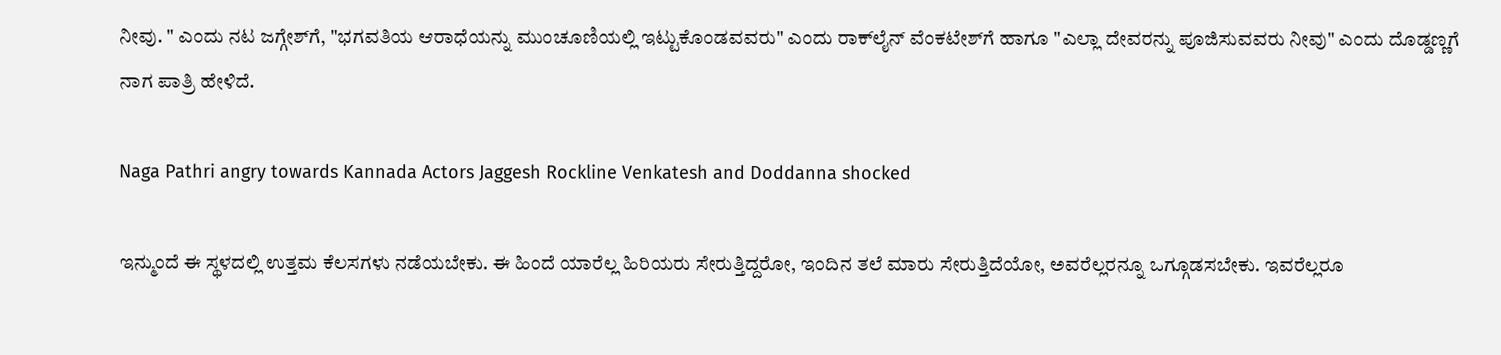ನೀವು. " ಎಂದು ನಟ ಜಗ್ಗೇಶ್‌ಗೆ, "ಭಗವತಿಯ ಆರಾಧೆಯನ್ನು ಮುಂಚೂಣಿಯಲ್ಲಿ ಇಟ್ಟುಕೊಂಡವವರು" ಎಂದು ರಾಕ್‌ಲೈನ್ ವೆಂಕಟೇಶ್‌ಗೆ ಹಾಗೂ "ಎಲ್ಲಾ ದೇವರನ್ನು ಪೂಜಿಸುವವರು ನೀವು" ಎಂದು ದೊಡ್ಡಣ್ಣಗೆ ನಾಗ ಪಾತ್ರಿ ಹೇಳಿದೆ.

Naga Pathri angry towards Kannada Actors Jaggesh Rockline Venkatesh and Doddanna shocked

ಇನ್ಮುಂದೆ ಈ ಸ್ಥಳದಲ್ಲಿ ಉತ್ತಮ ಕೆಲಸಗಳು ನಡೆಯಬೇಕು. ಈ ಹಿಂದೆ ಯಾರೆಲ್ಲ ಹಿರಿಯರು ಸೇರುತ್ತಿದ್ದರೋ, ಇಂದಿನ ತಲೆ ಮಾರು ಸೇರುತ್ತಿದೆಯೋ, ಅವರೆಲ್ಲರನ್ನೂ ಒಗ್ಗೂಡಸಬೇಕು. ಇವರೆಲ್ಲರೂ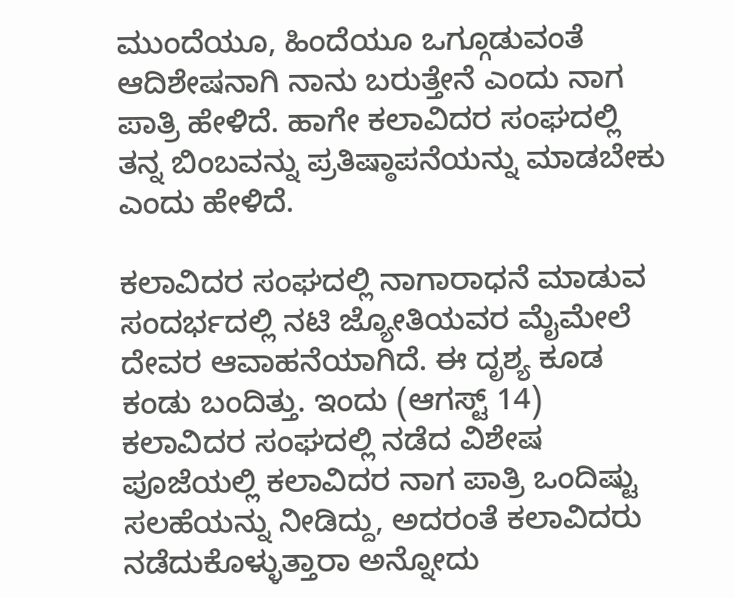ಮುಂದೆಯೂ, ಹಿಂದೆಯೂ ಒಗ್ಗೂಡುವಂತೆ ಆದಿಶೇಷನಾಗಿ ನಾನು ಬರುತ್ತೇನೆ ಎಂದು ನಾಗ ಪಾತ್ರಿ ಹೇಳಿದೆ. ಹಾಗೇ ಕಲಾವಿದರ ಸಂಘದಲ್ಲಿ ತನ್ನ ಬಿಂಬವನ್ನು ಪ್ರತಿಷ್ಠಾಪನೆಯನ್ನು ಮಾಡಬೇಕು ಎಂದು ಹೇಳಿದೆ.

ಕಲಾವಿದರ ಸಂಘದಲ್ಲಿ ನಾಗಾರಾಧನೆ ಮಾಡುವ ಸಂದರ್ಭದಲ್ಲಿ ನಟಿ ಜ್ಯೋತಿಯವರ ಮೈಮೇಲೆ ದೇವರ ಆವಾಹನೆಯಾಗಿದೆ. ಈ ದೃಶ್ಯ ಕೂಡ ಕಂಡು ಬಂದಿತ್ತು. ಇಂದು (ಆಗಸ್ಟ್ 14) ಕಲಾವಿದರ ಸಂಘದಲ್ಲಿ ನಡೆದ ವಿಶೇಷ ಪೂಜೆಯಲ್ಲಿ ಕಲಾವಿದರ ನಾಗ ಪಾತ್ರಿ ಒಂದಿಷ್ಟು ಸಲಹೆಯನ್ನು ನೀಡಿದ್ದು, ಅದರಂತೆ ಕಲಾವಿದರು ನಡೆದುಕೊಳ್ಳುತ್ತಾರಾ ಅನ್ನೋದು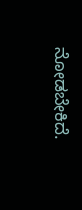ನೋಡಬೇಕಿದೆ.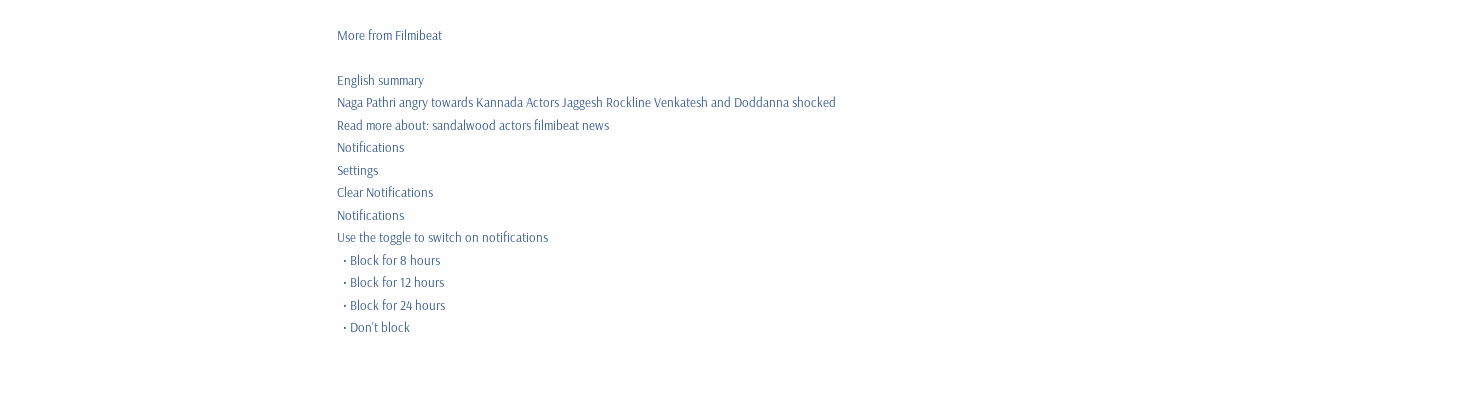More from Filmibeat

English summary
Naga Pathri angry towards Kannada Actors Jaggesh Rockline Venkatesh and Doddanna shocked
Read more about: sandalwood actors filmibeat news
Notifications
Settings
Clear Notifications
Notifications
Use the toggle to switch on notifications
  • Block for 8 hours
  • Block for 12 hours
  • Block for 24 hours
  • Don't block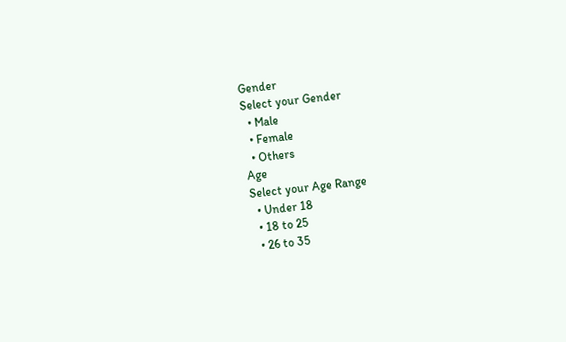Gender
Select your Gender
  • Male
  • Female
  • Others
Age
Select your Age Range
  • Under 18
  • 18 to 25
  • 26 to 35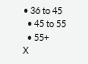• 36 to 45
  • 45 to 55
  • 55+
X